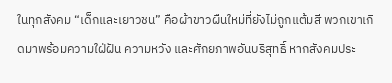ในทุกสังคม “เด็กและเยาวชน” คือผ้าขาวผืนใหม่ที่ยังไม่ถูกแต้มสี พวกเขาเกิดมาพร้อมความใฝ่ฝัน ความหวัง และศักยภาพอันบริสุทธิ์ หากสังคมประ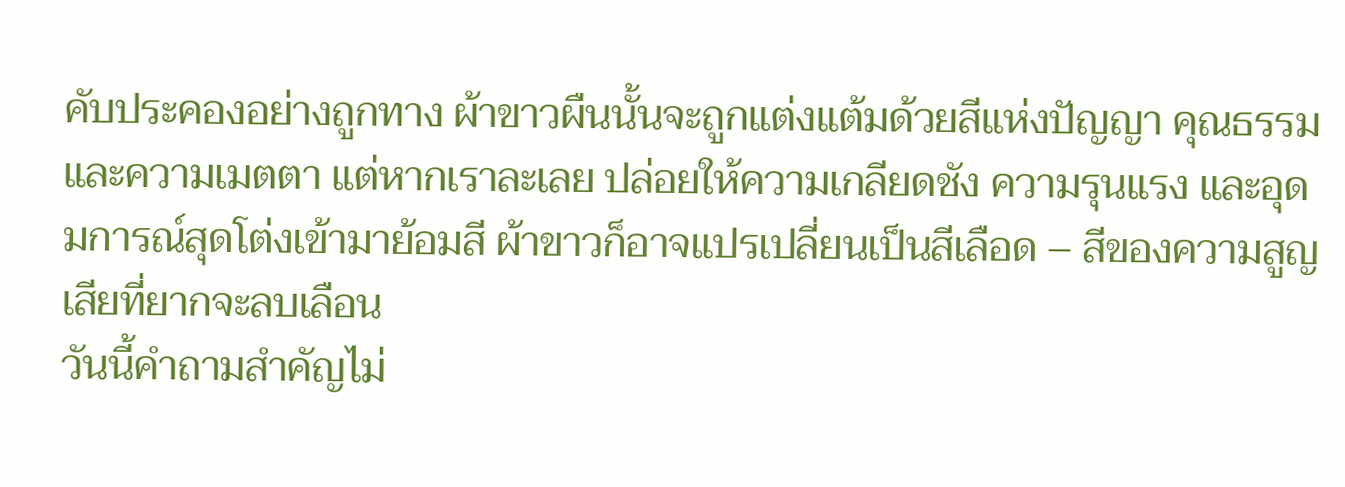คับประคองอย่างถูกทาง ผ้าขาวผืนนั้นจะถูกแต่งแต้มด้วยสีแห่งปัญญา คุณธรรม และความเมตตา แต่หากเราละเลย ปล่อยให้ความเกลียดชัง ความรุนแรง และอุดมการณ์สุดโต่งเข้ามาย้อมสี ผ้าขาวก็อาจแปรเปลี่ยนเป็นสีเลือด – สีของความสูญเสียที่ยากจะลบเลือน
วันนี้คำถามสำคัญไม่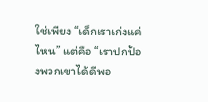ใช่เพียง “เด็กเราเก่งแค่ไหน” แต่คือ “เราปกป้องพวกเขาได้ดีพอ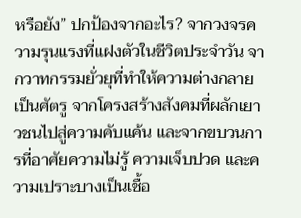หรือยัง” ปกป้องจากอะไร? จากวงจรความรุนแรงที่แฝงตัวในชีวิตประจำวัน จากวาทกรรมยั่วยุที่ทำให้ความต่างกลายเป็นศัตรู จากโครงสร้างสังคมที่ผลักเยาวชนไปสู่ความคับแค้น และจากขบวนการที่อาศัยความไม่รู้ ความเจ็บปวด และความเปราะบางเป็นเชื้อ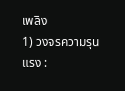เพลิง
1) วงจรความรุนแรง :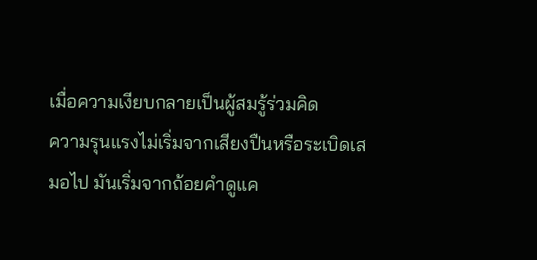เมื่อความเงียบกลายเป็นผู้สมรู้ร่วมคิด
ความรุนแรงไม่เริ่มจากเสียงปืนหรือระเบิดเสมอไป มันเริ่มจากถ้อยคำดูแค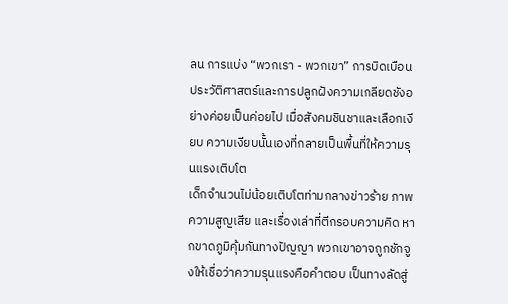ลน การแบ่ง “พวกเรา - พวกเขา” การบิดเบือนประวัติศาสตร์และการปลูกฝังความเกลียดชังอย่างค่อยเป็นค่อยไป เมื่อสังคมชินชาและเลือกเงียบ ความเงียบนั้นเองที่กลายเป็นพื้นที่ให้ความรุนแรงเติบโต
เด็กจำนวนไม่น้อยเติบโตท่ามกลางข่าวร้าย ภาพความสูญเสีย และเรื่องเล่าที่ตีกรอบความคิด หากขาดภูมิคุ้มกันทางปัญญา พวกเขาอาจถูกชักจูงให้เชื่อว่าความรุนแรงคือคำตอบ เป็นทางลัดสู่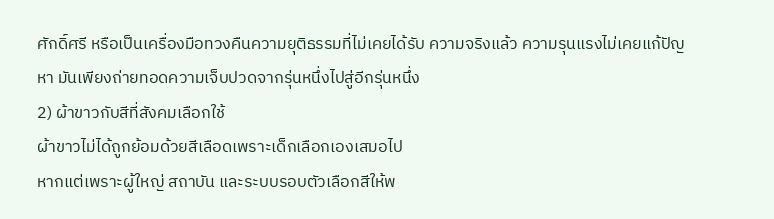ศักดิ์ศรี หรือเป็นเครื่องมือทวงคืนความยุติธรรมที่ไม่เคยได้รับ ความจริงแล้ว ความรุนแรงไม่เคยแก้ปัญหา มันเพียงถ่ายทอดความเจ็บปวดจากรุ่นหนึ่งไปสู่อีกรุ่นหนึ่ง
2) ผ้าขาวกับสีที่สังคมเลือกใช้
ผ้าขาวไม่ได้ถูกย้อมด้วยสีเลือดเพราะเด็กเลือกเองเสมอไป
หากแต่เพราะผู้ใหญ่ สถาบัน และระบบรอบตัวเลือกสีให้พ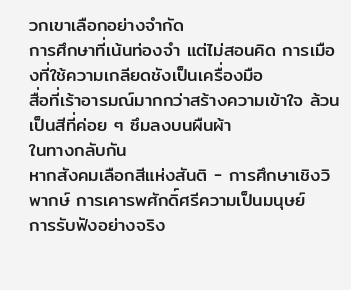วกเขาเลือกอย่างจำกัด
การศึกษาที่เน้นท่องจำ แต่ไม่สอนคิด การเมืองที่ใช้ความเกลียดชังเป็นเครื่องมือ
สื่อที่เร้าอารมณ์มากกว่าสร้างความเข้าใจ ล้วนเป็นสีที่ค่อย ๆ ซึมลงบนผืนผ้า
ในทางกลับกัน
หากสังคมเลือกสีแห่งสันติ - การศึกษาเชิงวิพากษ์ การเคารพศักดิ์ศรีความเป็นมนุษย์
การรับฟังอย่างจริง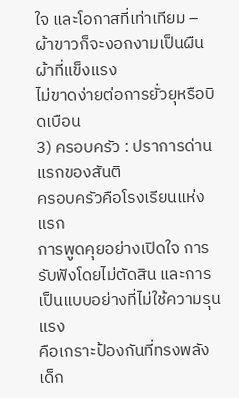ใจ และโอกาสที่เท่าเทียม – ผ้าขาวก็จะงอกงามเป็นผืนผ้าที่แข็งแรง
ไม่ขาดง่ายต่อการยั่วยุหรือบิดเบือน
3) ครอบครัว : ปราการด่านแรกของสันติ
ครอบครัวคือโรงเรียนแห่งแรก
การพูดคุยอย่างเปิดใจ การรับฟังโดยไม่ตัดสิน และการเป็นแบบอย่างที่ไม่ใช้ความรุนแรง
คือเกราะป้องกันที่ทรงพลัง เด็ก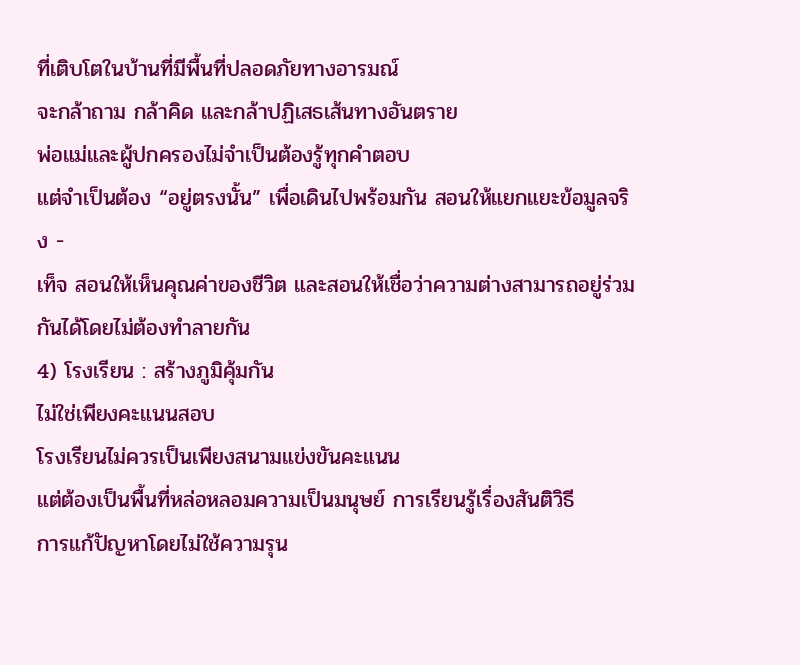ที่เติบโตในบ้านที่มีพื้นที่ปลอดภัยทางอารมณ์
จะกล้าถาม กล้าคิด และกล้าปฏิเสธเส้นทางอันตราย
พ่อแม่และผู้ปกครองไม่จำเป็นต้องรู้ทุกคำตอบ
แต่จำเป็นต้อง “อยู่ตรงนั้น” เพื่อเดินไปพร้อมกัน สอนให้แยกแยะข้อมูลจริง -
เท็จ สอนให้เห็นคุณค่าของชีวิต และสอนให้เชื่อว่าความต่างสามารถอยู่ร่วมกันได้โดยไม่ต้องทำลายกัน
4) โรงเรียน : สร้างภูมิคุ้มกัน
ไม่ใช่เพียงคะแนนสอบ
โรงเรียนไม่ควรเป็นเพียงสนามแข่งขันคะแนน
แต่ต้องเป็นพื้นที่หล่อหลอมความเป็นมนุษย์ การเรียนรู้เรื่องสันติวิธี
การแก้ปัญหาโดยไม่ใช้ความรุน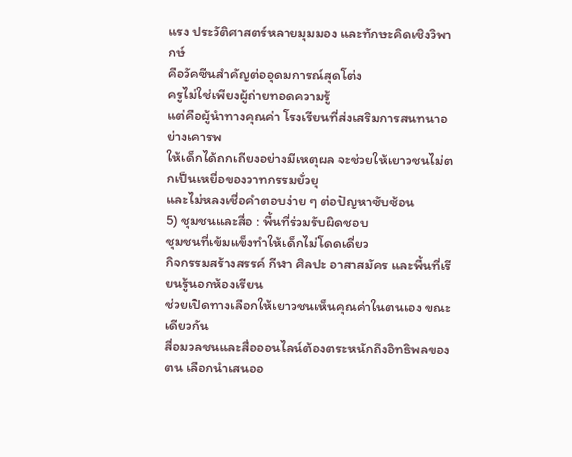แรง ประวัติศาสตร์หลายมุมมอง และทักษะคิดเชิงวิพากษ์
คือวัคซีนสำคัญต่ออุดมการณ์สุดโต่ง
ครูไม่ใช่เพียงผู้ถ่ายทอดความรู้
แต่คือผู้นำทางคุณค่า โรงเรียนที่ส่งเสริมการสนทนาอย่างเคารพ
ให้เด็กได้ถกเถียงอย่างมีเหตุผล จะช่วยให้เยาวชนไม่ตกเป็นเหยื่อของวาทกรรมยั่วยุ
และไม่หลงเชื่อคำตอบง่าย ๆ ต่อปัญหาซับซ้อน
5) ชุมชนและสื่อ : พื้นที่ร่วมรับผิดชอบ
ชุมชนที่เข้มแข็งทำให้เด็กไม่โดดเดี่ยว
กิจกรรมสร้างสรรค์ กีฬา ศิลปะ อาสาสมัคร และพื้นที่เรียนรู้นอกห้องเรียน
ช่วยเปิดทางเลือกให้เยาวชนเห็นคุณค่าในตนเอง ขณะเดียวกัน
สื่อมวลชนและสื่อออนไลน์ต้องตระหนักถึงอิทธิพลของตน เลือกนำเสนออ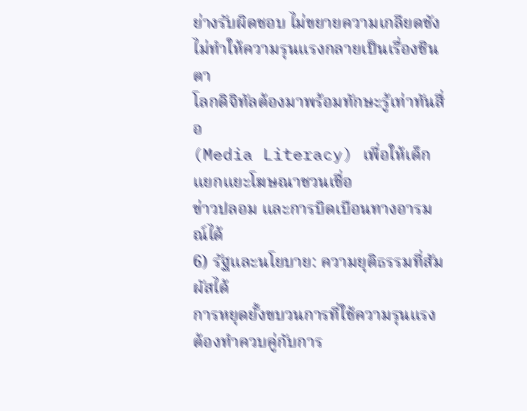ย่างรับผิดชอบ ไม่ขยายความเกลียดชัง
ไม่ทำให้ความรุนแรงกลายเป็นเรื่องชินตา
โลกดิจิทัลต้องมาพร้อมทักษะรู้เท่าทันสื่อ
(Media Literacy) เพื่อให้เด็กแยกแยะโฆษณาชวนเชื่อ
ข่าวปลอม และการบิดเบือนทางอารมณ์ได้
6) รัฐและนโยบาย: ความยุติธรรมที่สัมผัสได้
การหยุดยั้งขบวนการที่ใช้ความรุนแรงต้องทำควบคู่กับการ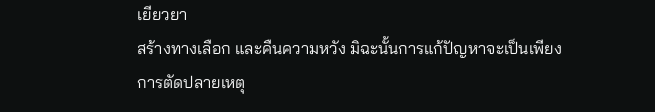เยียวยา
สร้างทางเลือก และคืนความหวัง มิฉะนั้นการแก้ปัญหาจะเป็นเพียงการตัดปลายเหตุ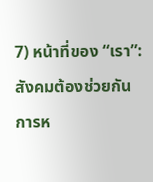7) หน้าที่ของ “เรา”: สังคมต้องช่วยกัน
การห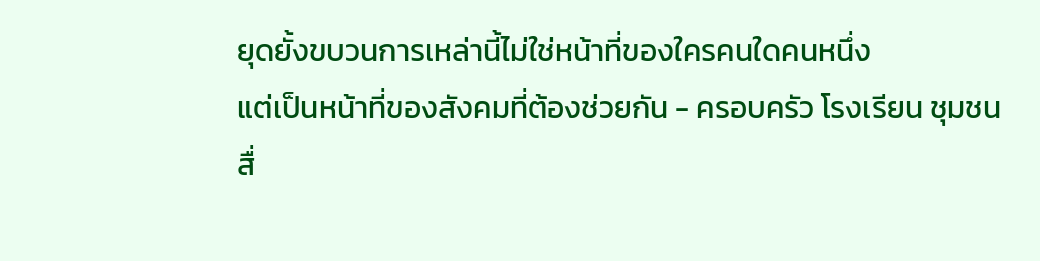ยุดยั้งขบวนการเหล่านี้ไม่ใช่หน้าที่ของใครคนใดคนหนึ่ง
แต่เป็นหน้าที่ของสังคมที่ต้องช่วยกัน - ครอบครัว โรงเรียน ชุมชน สื่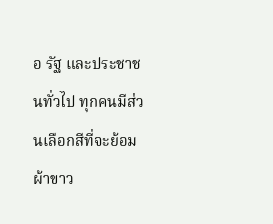อ รัฐ และประชาชนทั่วไป ทุกคนมีส่วนเลือกสีที่จะย้อมผ้าขาว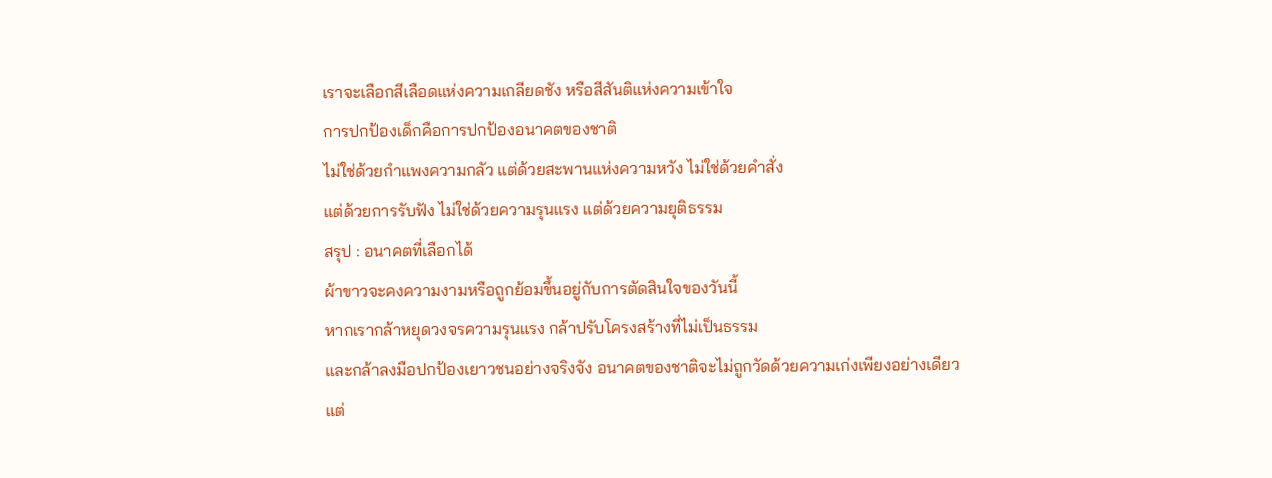เราจะเลือกสีเลือดแห่งความเกลียดชัง หรือสีสันติแห่งความเข้าใจ
การปกป้องเด็กคือการปกป้องอนาคตของชาติ
ไม่ใช่ด้วยกำแพงความกลัว แต่ด้วยสะพานแห่งความหวัง ไม่ใช่ด้วยคำสั่ง
แต่ด้วยการรับฟัง ไม่ใช่ด้วยความรุนแรง แต่ด้วยความยุติธรรม
สรุป : อนาคตที่เลือกได้
ผ้าขาวจะคงความงามหรือถูกย้อมขึ้นอยู่กับการตัดสินใจของวันนี้
หากเรากล้าหยุดวงจรความรุนแรง กล้าปรับโครงสร้างที่ไม่เป็นธรรม
และกล้าลงมือปกป้องเยาวชนอย่างจริงจัง อนาคตของชาติจะไม่ถูกวัดด้วยความเก่งเพียงอย่างเดียว
แต่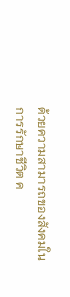ด้วยความสามารถของสังคมในการรักษาชีวิต ค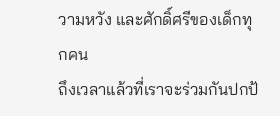วามหวัง และศักดิ์ศรีของเด็กทุกคน
ถึงเวลาแล้วที่เราจะร่วมกันปกป้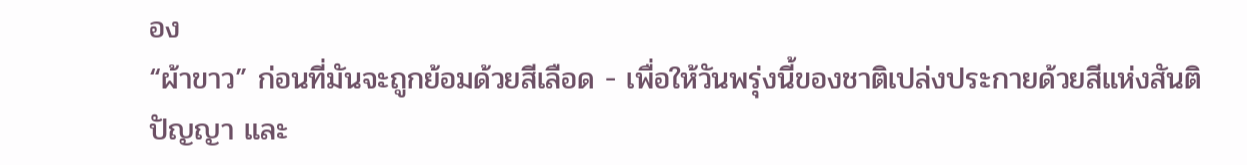อง
“ผ้าขาว” ก่อนที่มันจะถูกย้อมด้วยสีเลือด - เพื่อให้วันพรุ่งนี้ของชาติเปล่งประกายด้วยสีแห่งสันติ
ปัญญา และ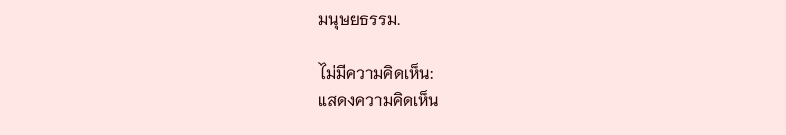มนุษยธรรม.

ไม่มีความคิดเห็น:
แสดงความคิดเห็น